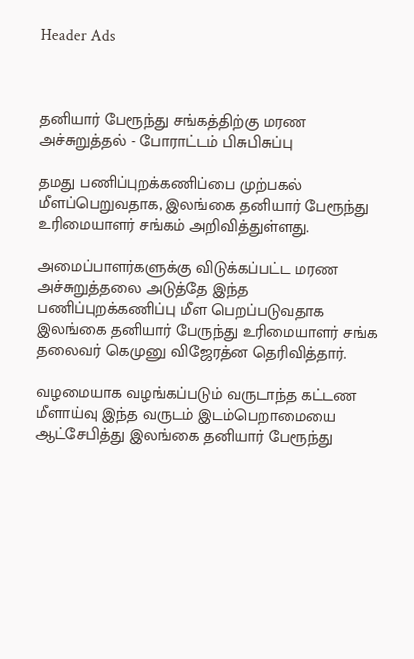Header Ads



தனியார் பேரூந்து சங்கத்திற்கு மரண அச்சுறுத்தல் - போராட்டம் பிசுபிசுப்பு

தமது பணிப்புறக்கணிப்பை முற்பகல் மீளப்பெறுவதாக, இலங்கை தனியார் பேரூந்து உரிமையாளர் சங்கம் அறிவித்துள்ளது.

அமைப்பாளர்களுக்கு விடுக்கப்பட்ட மரண அச்சுறுத்தலை அடுத்தே இந்த பணிப்புறக்கணிப்பு மீள பெறப்படுவதாக இலங்கை தனியார் பேருந்து உரிமையாளர் சங்க தலைவர் கெமுனு விஜேரத்ன தெரிவித்தார்.

வழமையாக வழங்கப்படும் வருடாந்த கட்டண மீளாய்வு இந்த வருடம் இடம்பெறாமையை ஆட்சேபித்து இலங்கை தனியார் பேரூந்து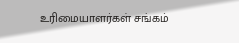உரிமையாளர்கள் சங்கம்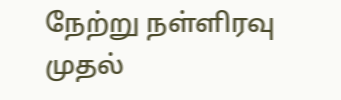நேற்று நள்ளிரவு முதல்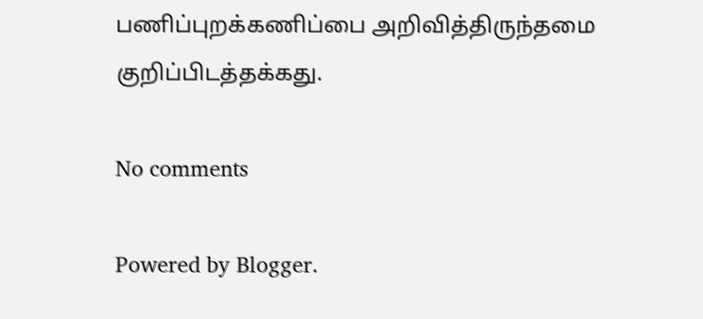பணிப்புறக்கணிப்பை அறிவித்திருந்தமை குறிப்பிடத்தக்கது.

No comments

Powered by Blogger.